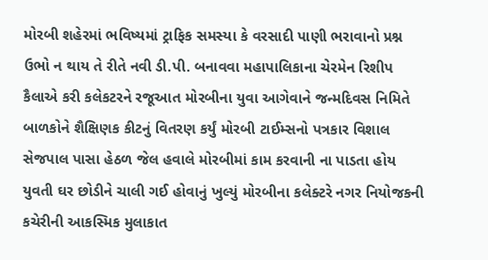મોરબી શહેરમાં ભવિષ્યમાં ટ્રાફિક સમસ્યા કે વરસાદી પાણી ભરાવાનો પ્રશ્ન ઉભો ન થાય તે રીતે નવી ડી.પી. બનાવવા મહાપાલિકાના ચેરમેન રિશીપ કૈલાએ કરી કલેકટરને રજૂઆત મોરબીના યુવા આગેવાને જન્મદિવસ નિમિતે બાળકોને શૈક્ષિણક કીટનું વિતરણ કર્યું મોરબી ટાઈમ્સનો પત્રકાર વિશાલ સેજપાલ પાસા હેઠળ જેલ હવાલે મોરબીમાં કામ કરવાની ના પાડતા હોય યુવતી ઘર છોડીને ચાલી ગઈ હોવાનું ખુલ્યું મોરબીના કલેક્ટરે નગર નિયોજકની કચેરીની આકસ્મિક મુલાકાત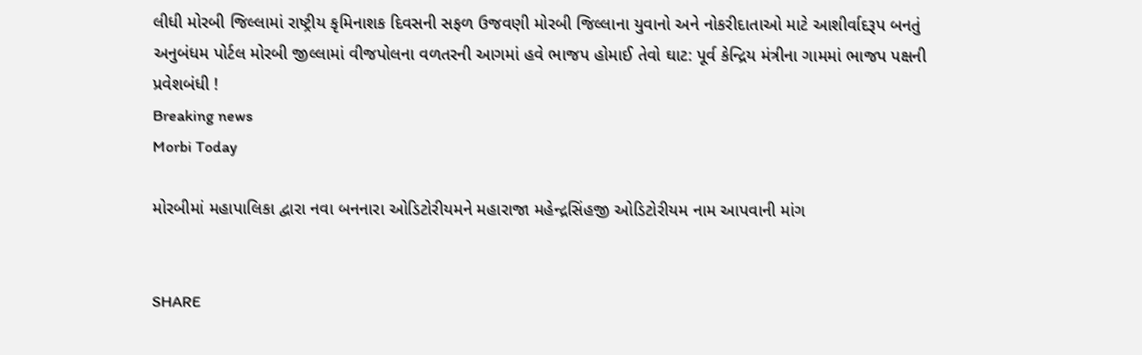લીધી મોરબી જિલ્લામાં રાષ્ટ્રીય કૃમિનાશક દિવસની સફળ ઉજવણી મોરબી જિલ્લાના યુવાનો અને નોકરીદાતાઓ માટે આશીર્વાદરૂપ બનતું અનુબંધમ પોર્ટલ મોરબી જીલ્લામાં વીજપોલના વળતરની આગમાં હવે ભાજપ હોમાઈ તેવો ઘાટ: પૂર્વ કેન્દ્રિય મંત્રીના ગામમાં ભાજપ પક્ષની પ્રવેશબંધી !
Breaking news
Morbi Today

મોરબીમાં મહાપાલિકા દ્વારા નવા બનનારા ઓડિટોરીયમને મહારાજા મહેન્દ્રસિંહજી ઓડિટોરીયમ નામ આપવાની માંગ


SHARE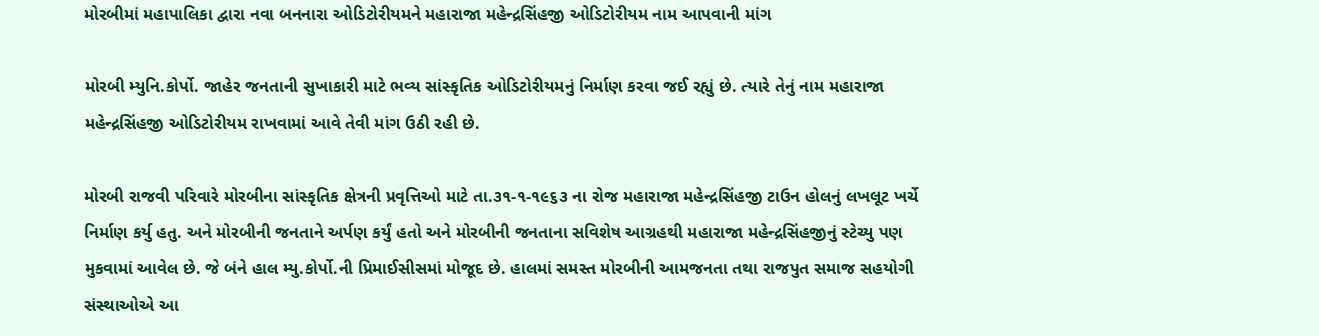મોરબીમાં મહાપાલિકા દ્વારા નવા બનનારા ઓડિટોરીયમને મહારાજા મહેન્દ્રસિંહજી ઓડિટોરીયમ નામ આપવાની માંગ

મોરબી મ્યુનિ.કોર્પો. જાહેર જનતાની સુખાકારી માટે ભવ્ય સાંસ્કૃતિક ઓડિટોરીયમનું નિર્માણ કરવા જઈ રહ્યું છે. ત્યારે તેનું નામ મહારાજા મહેન્દ્રસિંહજી ઓડિટોરીયમ રાખવામાં આવે તેવી માંગ ઉઠી રહી છે.

મોરબી રાજવી પરિવારે મોરબીના સાંસ્કૃતિક ક્ષેત્રની પ્રવૃત્તિઓ માટે તા.૩૧-૧-૧૯૬૩ ના રોજ મહારાજા મહેન્દ્રસિંહજી ટાઉન હોલનું લખલૂટ ખર્ચે નિર્માણ કર્યુ હતુ. અને મોરબીની જનતાને અર્પણ કર્યું હતો અને મોરબીની જનતાના સવિશેષ આગ્રહથી મહારાજા મહેન્દ્રસિંહજીનું સ્ટેચ્યુ પણ મુકવામાં આવેલ છે. જે બંને હાલ મ્યુ.કોર્પો.ની પ્રિમાઈસીસમાં મોજૂદ છે. હાલમાં સમસ્ત મોરબીની આમજનતા તથા રાજપુત સમાજ સહયોગી સંસ્થાઓએ આ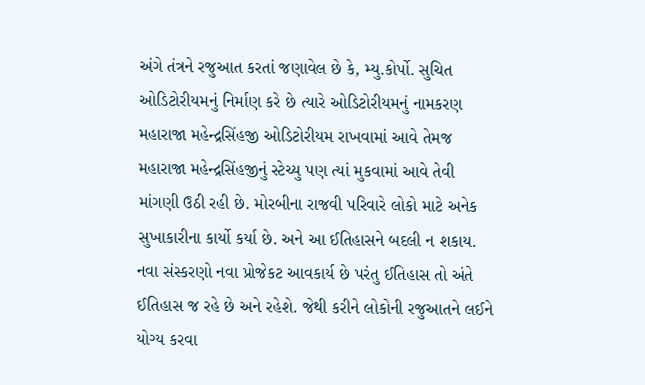અંગે તંત્રને રજુઆત કરતાં જણાવેલ છે કે, મ્યુ.કોર્પો. સુચિત ઓડિટોરીયમનું નિર્માણ કરે છે ત્યારે ઓડિટોરીયમનું નામકરણ મહારાજા મહેન્દ્રસિંહજી ઓડિટોરીયમ રાખવામાં આવે તેમજ મહારાજા મહેન્દ્રસિંહજીનું સ્ટેચ્યુ પણ ત્યાં મુકવામાં આવે તેવી માંગણી ઉઠી રહી છે. મોરબીના રાજવી પરિવારે લોકો માટે અનેક સુખાકારીના કાર્યો કર્યા છે. અને આ ઈતિહાસને બદલી ન શકાય. નવા સંસ્કરણો નવા પ્રોજેકટ આવકાર્ય છે પરંતુ ઈતિહાસ તો અંતે ઈતિહાસ જ રહે છે અને રહેશે. જેથી કરીને લોકોની રજુઆતને લઈને યોગ્ય કરવા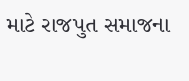માટે રાજપુત સમાજના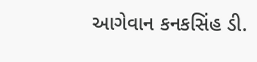આગેવાન કનકસિંહ ડી.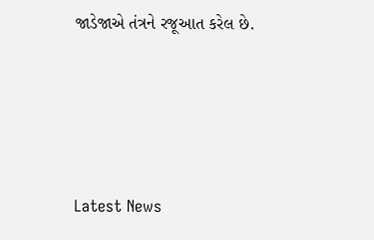જાડેજાએ તંત્રને રજૂઆત કરેલ છે.






Latest News